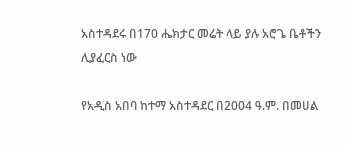አስተዳደሩ በ170 ሔክታር መሬት ላይ ያሉ አሮጌ ቤቶችን ሊያፈርስ ነው

የአዲስ አበባ ከተማ አስተዳደር በ2004 ዓ.ም. በመሀል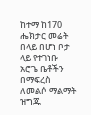ከተማ ከ170 ሔክታር መሬት በላይ በሆነ ቦታ ላይ የተገነቡ አሮጌ ቤቶችን በማፍረስ ለመልሶ ማልማት ዝግጁ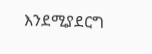እንደሚያደርግ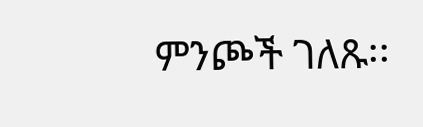ምንጮች ገለጹ፡፡